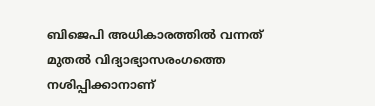ബിജെപി അധികാരത്തിൽ വന്നത് മുതൽ വിദ്യാഭ്യാസരംഗത്തെ നശിപ്പിക്കാനാണ്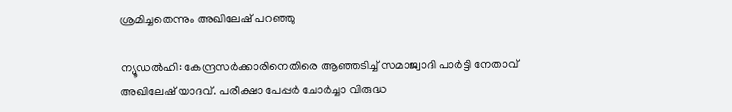ശ്രമിച്ചതെന്നും അഖിലേഷ് പറഞ്ഞു

ന്യൂഡൽഹി: കേന്ദ്രസർക്കാരിനെതിരെ ആഞ്ഞടിച്ച് സമാജ്വാദി പാർട്ടി നേതാവ് അഖിലേഷ് യാദവ്. പരീക്ഷാ പേപ്പർ ചോർച്ചാ വിരുദ്ധ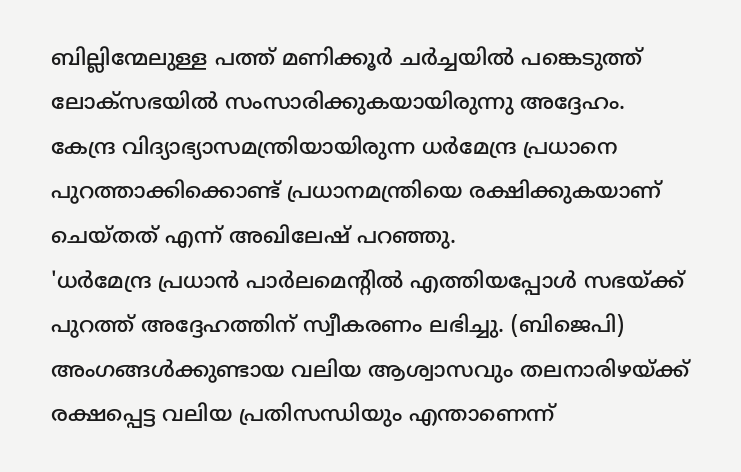ബില്ലിന്മേലുള്ള പത്ത് മണിക്കൂർ ചർച്ചയിൽ പങ്കെടുത്ത് ലോക്സഭയിൽ സംസാരിക്കുകയായിരുന്നു അദ്ദേഹം. കേന്ദ്ര വിദ്യാഭ്യാസമന്ത്രിയായിരുന്ന ധർമേന്ദ്ര പ്രധാനെ പുറത്താക്കിക്കൊണ്ട് പ്രധാനമന്ത്രിയെ രക്ഷിക്കുകയാണ് ചെയ്തത് എന്ന് അഖിലേഷ് പറഞ്ഞു.
'ധർമേന്ദ്ര പ്രധാൻ പാർലമെന്റിൽ എത്തിയപ്പോൾ സഭയ്ക്ക് പുറത്ത് അദ്ദേഹത്തിന് സ്വീകരണം ലഭിച്ചു. (ബിജെപി) അംഗങ്ങൾക്കുണ്ടായ വലിയ ആശ്വാസവും തലനാരിഴയ്ക്ക് രക്ഷപ്പെട്ട വലിയ പ്രതിസന്ധിയും എന്താണെന്ന്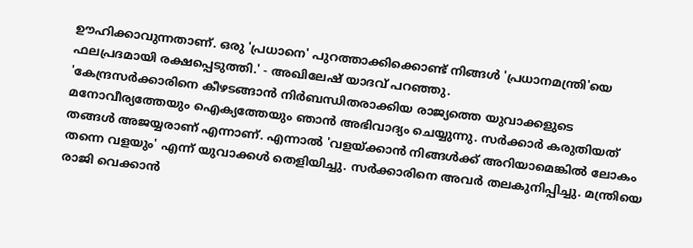ഊഹിക്കാവുന്നതാണ്. ഒരു 'പ്രധാനെ' പുറത്താക്കിക്കൊണ്ട് നിങ്ങൾ 'പ്രധാനമന്ത്രി'യെ ഫലപ്രദമായി രക്ഷപ്പെടുത്തി.' - അഖിലേഷ് യാദവ് പറഞ്ഞു.
'കേന്ദ്രസർക്കാരിനെ കീഴടങ്ങാൻ നിർബന്ധിതരാക്കിയ രാജ്യത്തെ യുവാക്കളുടെ മനോവീര്യത്തേയും ഐക്യത്തേയും ഞാൻ അഭിവാദ്യം ചെയ്യുന്നു. സർക്കാർ കരുതിയത് തങ്ങൾ അജയ്യരാണ് എന്നാണ്. എന്നാൽ 'വളയ്ക്കാൻ നിങ്ങൾക്ക് അറിയാമെങ്കിൽ ലോകം തന്നെ വളയും' എന്ന് യുവാക്കൾ തെളിയിച്ചു. സർക്കാരിനെ അവർ തലകുനിപ്പിച്ചു. മന്ത്രിയെ രാജി വെക്കാൻ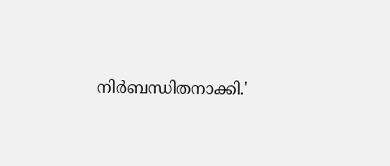നിർബന്ധിതനാക്കി.'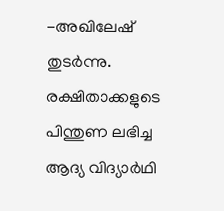-അഖിലേഷ് തുടർന്നു.
രക്ഷിതാക്കളുടെ പിന്തുണ ലഭിച്ച ആദ്യ വിദ്യാർഥി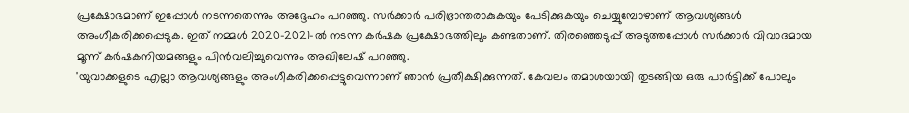പ്രക്ഷോഭമാണ് ഇപ്പോൾ നടന്നതെന്നും അദ്ദേഹം പറഞ്ഞു. സർക്കാർ പരിഭ്രാന്തരാകുകയും പേടിക്കുകയും ചെയ്യുമ്പോഴാണ് ആവശ്യങ്ങൾ അംഗീകരിക്കപ്പെടുക. ഇത് നമ്മൾ 2020-2021-ൽ നടന്ന കർഷക പ്രക്ഷോഭത്തിലും കണ്ടതാണ്. തിരഞ്ഞെടുപ്പ് അടുത്തപ്പോൾ സർക്കാർ വിവാദമായ മൂന്ന് കർഷകനിയമങ്ങളും പിൻവലിച്ചുവെന്നും അഖിലേഷ് പറഞ്ഞു.
'യുവാക്കളുടെ എല്ലാ ആവശ്യങ്ങളും അംഗീകരിക്കപ്പെട്ടുവെന്നാണ് ഞാൻ പ്രതീക്ഷിക്കുന്നത്. കേവലം തമാശയായി തുടങ്ങിയ ഒരു പാർട്ടിക്ക് പോലും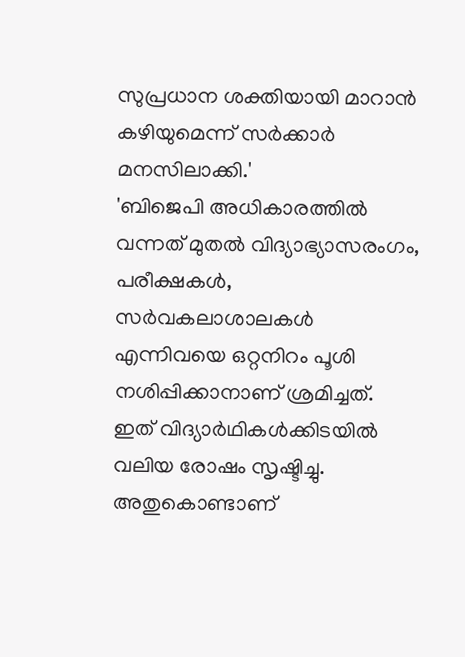സുപ്രധാന ശക്തിയായി മാറാൻ കഴിയുമെന്ന് സർക്കാർ മനസിലാക്കി.'
'ബിജെപി അധികാരത്തിൽ വന്നത് മുതൽ വിദ്യാഭ്യാസരംഗം, പരീക്ഷകൾ, സർവകലാശാലകൾ എന്നിവയെ ഒറ്റനിറം പൂശി നശിപ്പിക്കാനാണ് ശ്രമിച്ചത്. ഇത് വിദ്യാർഥികൾക്കിടയിൽ വലിയ രോഷം സൃഷ്ടിച്ചു. അതുകൊണ്ടാണ്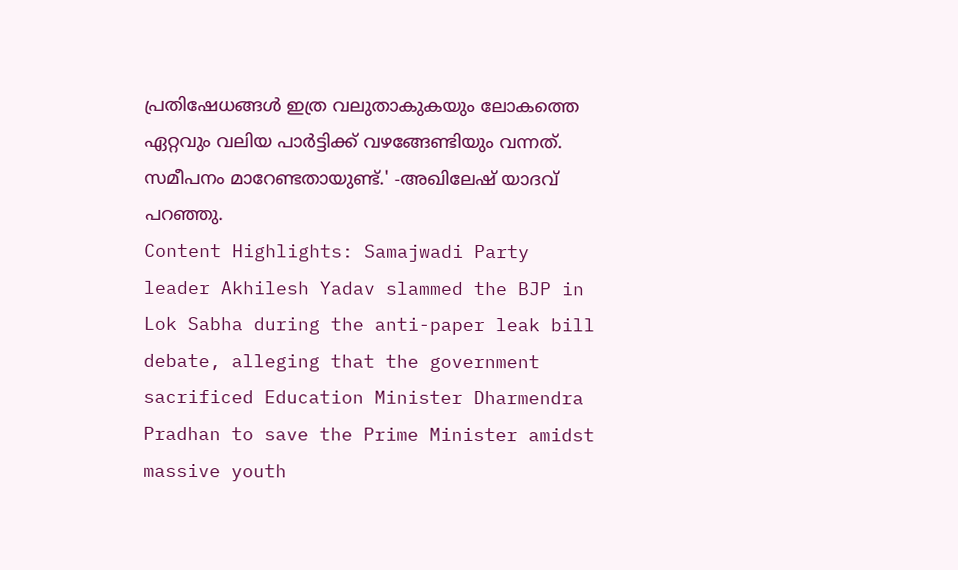പ്രതിഷേധങ്ങൾ ഇത്ര വലുതാകുകയും ലോകത്തെ ഏറ്റവും വലിയ പാർട്ടിക്ക് വഴങ്ങേണ്ടിയും വന്നത്. സമീപനം മാറേണ്ടതായുണ്ട്.' -അഖിലേഷ് യാദവ് പറഞ്ഞു.
Content Highlights: Samajwadi Party leader Akhilesh Yadav slammed the BJP in Lok Sabha during the anti-paper leak bill debate, alleging that the government sacrificed Education Minister Dharmendra Pradhan to save the Prime Minister amidst massive youth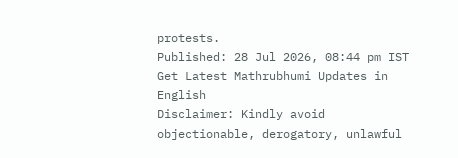protests.
Published: 28 Jul 2026, 08:44 pm IST
Get Latest Mathrubhumi Updates in English
Disclaimer: Kindly avoid objectionable, derogatory, unlawful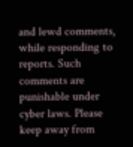and lewd comments, while responding to reports. Such comments are punishable under cyber laws. Please keep away from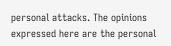personal attacks. The opinions expressed here are the personal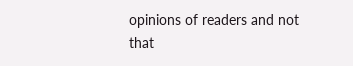opinions of readers and not that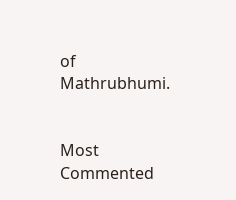of Mathrubhumi.


Most Commented